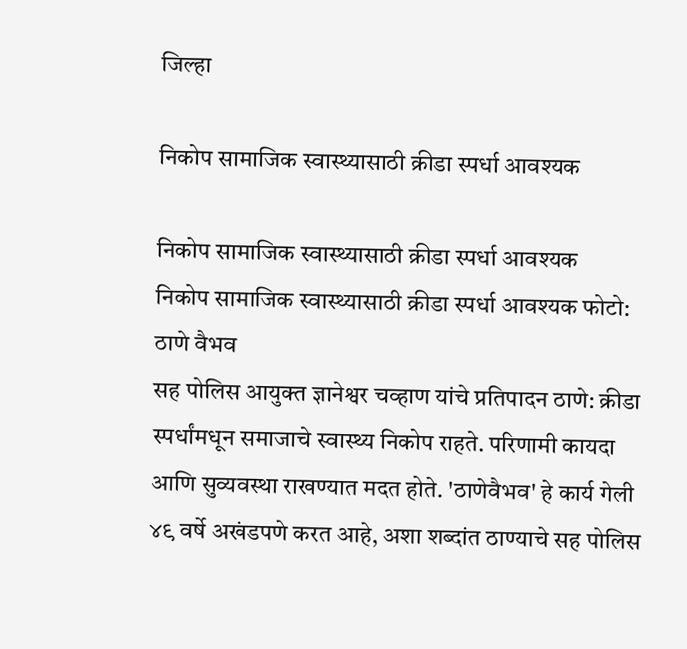जिल्हा

निकोप सामाजिक स्वास्थ्यासाठी क्रीडा स्पर्धा आवश्यक

निकोप सामाजिक स्वास्थ्यासाठी क्रीडा स्पर्धा आवश्यक
निकोप सामाजिक स्वास्थ्यासाठी क्रीडा स्पर्धा आवश्यक फोटो: ठाणे वैभव
सह पोलिस आयुक्त ज्ञानेश्वर चव्हाण यांचे प्रतिपादन ठाणे: क्रीडा स्पर्धांमधून समाजाचे स्वास्थ्य निकोप राहते. परिणामी कायदा आणि सुव्यवस्था राखण्यात मदत होते. 'ठाणेवैभव' हे कार्य गेली ४९ वर्षे अखंडपणे करत आहे, अशा शब्दांत ठाण्याचे सह पोलिस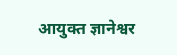आयुक्त ज्ञानेश्वर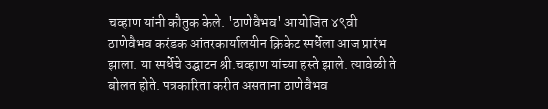चव्हाण यांनी कौतुक केले. 'ठाणेवैभव' आयोजित ४९वी ठाणेवैभव करंडक आंतरकार्यालयीन क्रिकेट स्पर्धेला आज प्रारंभ झाला. या स्पर्धेचे उद्घाटन श्री.चव्हाण यांच्या हस्ते झाले. त्यावेळी ते बोलत होते. पत्रकारिता करीत असताना ठाणेवैभव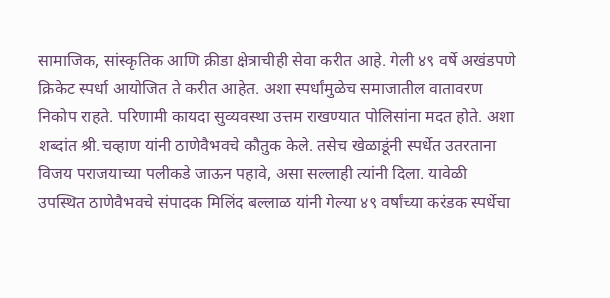सामाजिक, सांस्कृतिक आणि क्रीडा क्षेत्राचीही सेवा करीत आहे. गेली ४९ वर्षे अखंडपणे क्रिकेट स्पर्धा आयोजित ते करीत आहेत. अशा स्पर्धांमुळेच समाजातील वातावरण निकोप राहते. परिणामी कायदा सुव्यवस्था उत्तम राखण्यात पोलिसांना मदत होते. अशा शब्दांत श्री.चव्हाण यांनी ठाणेवैभवचे कौतुक केले. तसेच खेळाडूंनी स्पर्धेत उतरताना विजय पराजयाच्या पलीकडे जाऊन पहावे, असा सल्लाही त्यांनी दिला. यावेळी उपस्थित ठाणेवैभवचे संपादक मिलिंद बल्लाळ यांनी गेल्या ४९ वर्षांच्या करंडक स्पर्धेचा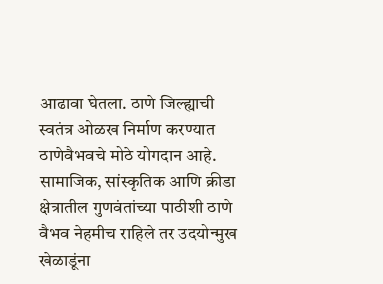आढावा घेतला. ठाणे जिल्ह्याची स्वतंत्र ओळख निर्माण करण्यात ठाणेवैभवचे मोठे योगदान आहे. सामाजिक, सांस्कृतिक आणि क्रीडा क्षेत्रातील गुणवंतांच्या पाठीशी ठाणे वैभव नेहमीच राहिले तर उदयोन्मुख खेळाडूंना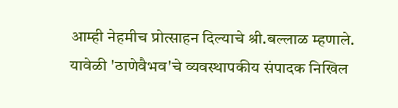आम्ही नेहमीच प्रोत्साहन दिल्याचे श्री.बल्लाळ म्हणाले. यावेळी 'ठाणेवैभव'चे व्यवस्थापकीय संपादक निखिल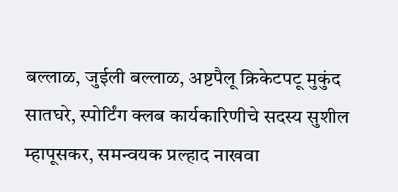बल्लाळ, जुईली बल्लाळ, अष्टपैलू क्रिकेटपटू मुकुंद सातघरे, स्पोर्टिंग क्लब कार्यकारिणीचे सदस्य सुशील म्हापूसकर, समन्वयक प्रल्हाद नाखवा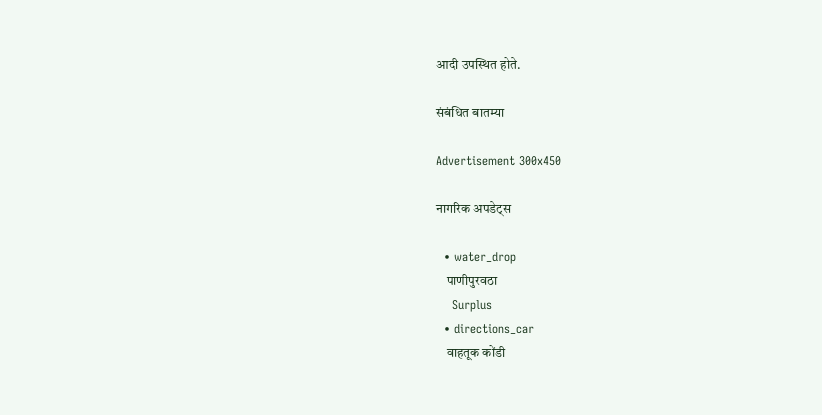आदी उपस्थित होते.

संबंधित बातम्या

Advertisement 300x450

नागरिक अपडेट्स

  • water_drop
    पाणीपुरवठा
    Surplus
  • directions_car
    वाहतूक कोंडी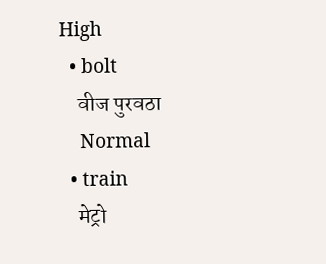High
  • bolt
    वीज पुरवठा
    Normal
  • train
    मेट्रो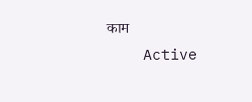काम
    Active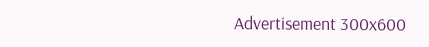Advertisement 300x600